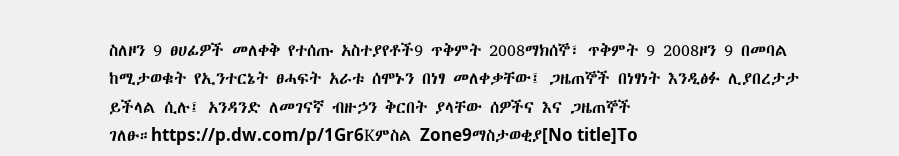ስለዞን 9 ፀሀፊዎች መለቀቅ የተሰጡ አስተያየቶች9 ጥቅምት 2008ማክሰኞ፣ ጥቅምት 9 2008ዞን 9 በመባል ከሚታወቁት የኢንተርኔት ፀሓፍት አራቱ ሰሞኑን በነፃ መለቀቃቸው፤ ጋዜጠኞች በነፃነት እንዲፅፉ ሊያበረታታ ይችላል ሲሉ፤ አንዳንድ ለመገናኛ ብዙኃን ቅርበት ያላቸው ሰዎችና እና ጋዜጠኞች ገለፁ።https://p.dw.com/p/1Gr6Kምስል Zone9ማስታወቂያ[No title]To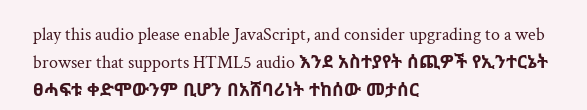play this audio please enable JavaScript, and consider upgrading to a web browser that supports HTML5 audio እንደ አስተያየት ሰጪዎች የኢንተርኔት ፀሓፍቱ ቀድሞውንም ቢሆን በአሸባሪነት ተከሰው መታሰር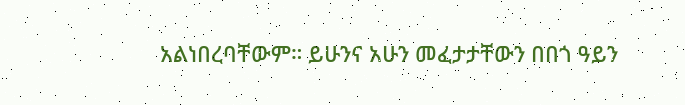አልነበረባቸውም። ይሁንና አሁን መፈታታቸውን በበጎ ዓይን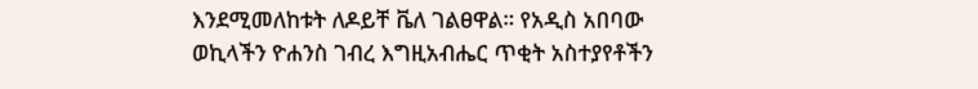እንደሚመለከቱት ለዶይቸ ቬለ ገልፀዋል። የአዲስ አበባው ወኪላችን ዮሐንስ ገብረ እግዚአብሔር ጥቂት አስተያየቶችን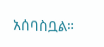አሰባስቧል።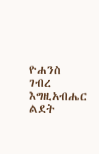ዮሐንስ ገብረ እግዚአብሔር ልደት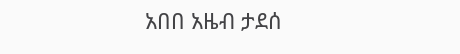አበበ አዜብ ታደሰ